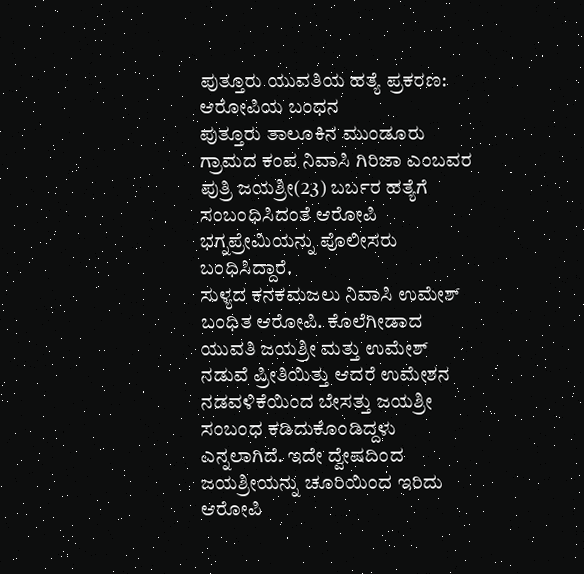ಪುತ್ತೂರು ಯುವತಿಯ ಹತ್ಯೆ ಪ್ರಕರಣ: ಆರೋಪಿಯ ಬಂಧನ
ಪುತ್ತೂರು ತಾಲೂಕಿನ ಮುಂಡೂರು ಗ್ರಾಮದ ಕಂಪ ನಿವಾಸಿ ಗಿರಿಜಾ ಎಂಬವರ ಪುತ್ರಿ ಜಯಶ್ರೀ(23) ಬರ್ಬರ ಹತ್ಯೆಗೆ ಸಂಬಂಧಿಸಿದಂತೆ ಆರೋಪಿ ಭಗ್ನಪ್ರೇಮಿಯನ್ನು ಪೊಲೀಸರು ಬಂಧಿಸಿದ್ದಾರೆ.
ಸುಳ್ಯದ ಕನಕಮಜಲು ನಿವಾಸಿ ಉಮೇಶ್ ಬಂಧಿತ ಆರೋಪಿ. ಕೊಲೆಗೀಡಾದ ಯುವತಿ ಜಯಶ್ರೀ ಮತ್ತು ಉಮೇಶ್ ನಡುವೆ ಪ್ರೀತಿಯಿತ್ತು ಆದರೆ ಉಮೇಶನ ನಡವಳಿಕೆಯಿಂದ ಬೇಸತ್ತು ಜಯಶ್ರೀ ಸಂಬಂಧ ಕಡಿದುಕೊಂಡಿದ್ದಳು ಎನ್ನಲಾಗಿದೆ. ಇದೇ ದ್ವೇಷದಿಂದ ಜಯಶ್ರೀಯನ್ನು ಚೂರಿಯಿಂದ ಇರಿದು ಆರೋಪಿ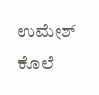ಉಮೇಶ್ ಕೊಲೆ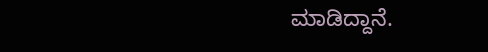ಮಾಡಿದ್ದಾನೆ.